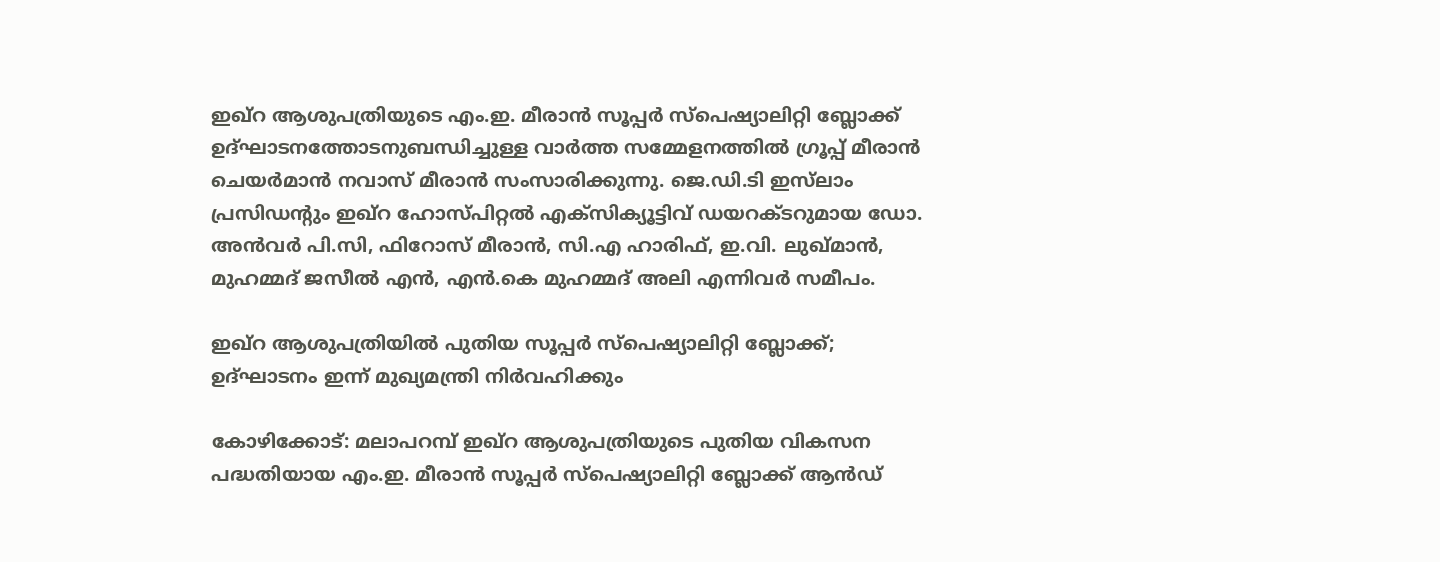ഇഖ്‌റ ആശുപത്രിയുടെ എം.ഇ. മീരാന്‍ സൂപ്പര്‍ സ്‌പെഷ്യാലിറ്റി ബ്ലോക്ക് ഉദ്ഘാടനത്തോടനുബന്ധിച്ചുള്ള വാർത്ത സമ്മേളനത്തിൽ ഗ്രൂപ്പ് മീരാൻ ചെയർമാൻ നവാസ് മീരാൻ സംസാരിക്കുന്നു. ജെ.ഡി.ടി ഇസ്‌ലാം പ്രസിഡന്റും ഇഖ്‌റ ഹോസ്പിറ്റല്‍ എക്‌സിക്യൂട്ടിവ് ഡയറക്ടറുമായ ഡോ. അന്‍വര്‍ പി.സി, ഫിറോസ് മീരാൻ, സി.എ ഹാരിഫ്, ഇ.വി. ലുഖ്‌മാൻ, മുഹമ്മദ് ജസീൽ എൻ, എൻ.കെ മുഹമ്മദ് അലി എന്നിവർ സമീപം.

ഇഖ്‌റ ആശുപത്രിയിൽ പുതിയ സൂപ്പർ സ്പെഷ്യാലിറ്റി ബ്ലോക്ക്; ഉദ്ഘാടനം ഇന്ന് മുഖ്യമന്ത്രി നിർവഹിക്കും

കോഴിക്കോട്: മലാപറമ്പ് ഇഖ്‌റ ആശുപത്രിയുടെ പുതിയ വികസന പദ്ധതിയായ എം.ഇ. മീരാന്‍ സൂപ്പര്‍ സ്‌പെഷ്യാലിറ്റി ബ്ലോക്ക് ആന്‍ഡ്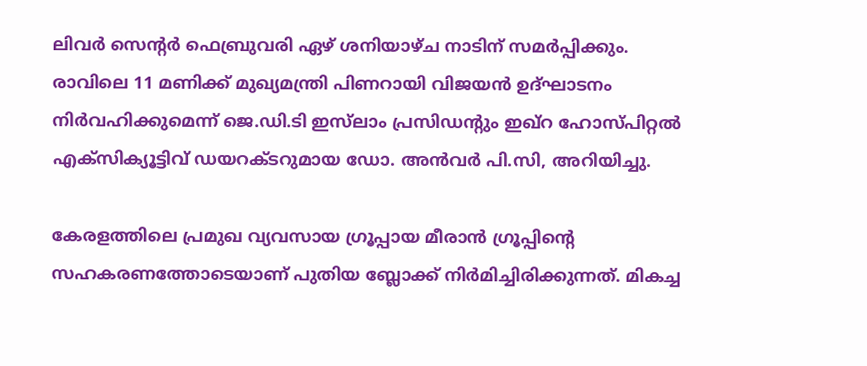ലിവര്‍ സെന്റര്‍ ഫെബ്രുവരി ഏഴ് ശനിയാഴ്ച നാടിന് സമർപ്പിക്കും. രാവിലെ 11 മണിക്ക് മുഖ്യമന്ത്രി പിണറായി വിജയൻ ഉദ്ഘാടനം നിർവഹിക്കുമെന്ന് ജെ.ഡി.ടി ഇസ്‌ലാം പ്രസിഡന്റും ഇഖ്‌റ ഹോസ്പിറ്റല്‍ എക്‌സിക്യൂട്ടിവ് ഡയറക്ടറുമായ ഡോ. അന്‍വര്‍ പി.സി, അറിയിച്ചു.

കേരളത്തിലെ പ്രമുഖ വ്യവസായ ഗ്രൂപ്പായ മീരാൻ ഗ്രൂപ്പിന്റെ സഹകരണത്തോടെയാണ് പുതിയ ബ്ലോക്ക് നിർമിച്ചിരിക്കുന്നത്. മികച്ച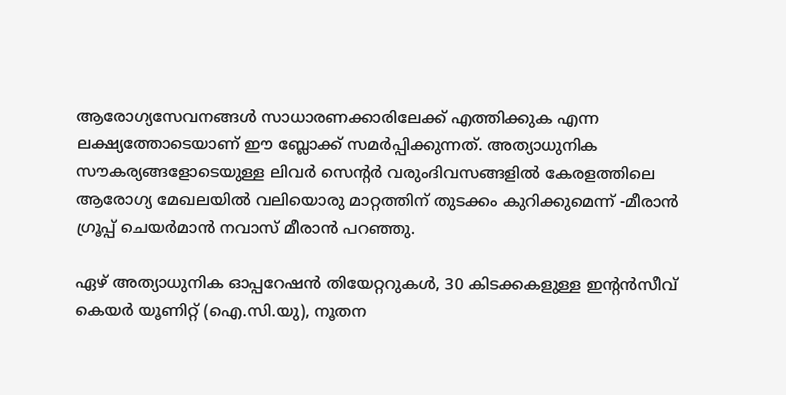ആരോഗ്യസേവനങ്ങൾ സാധാരണക്കാരിലേക്ക് എത്തിക്കുക എന്ന ലക്ഷ്യത്തോടെയാണ് ഈ ബ്ലോക്ക് സമർപ്പിക്കുന്നത്. അത്യാധുനിക സൗകര്യങ്ങളോടെയുള്ള ലിവർ സെന്റർ വരുംദിവസങ്ങളിൽ കേരളത്തിലെ ആരോഗ്യ മേഖലയിൽ വലിയൊരു മാറ്റത്തിന് തുടക്കം കുറിക്കുമെന്ന് -മീരാൻ ഗ്രൂപ്പ് ചെയർമാൻ നവാസ് മീരാൻ പറഞ്ഞു.

ഏഴ് അത്യാധുനിക ഓപ്പറേഷന്‍ തിയേറ്ററുകള്‍, 30 കിടക്കകളുള്ള ഇന്റന്‍സീവ് കെയർ യൂണിറ്റ് (ഐ.സി.യു), നൂതന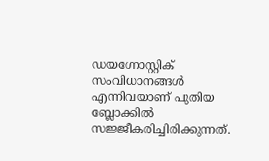ഡയഗ്നോസ്റ്റിക് സംവിധാനങ്ങൾ എന്നിവയാണ് പുതിയ ബ്ലോക്കിൽ സജ്ജീകരിച്ചിരിക്കുന്നത്.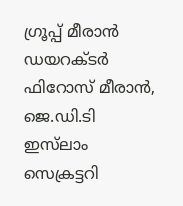ഗ്രൂപ്പ് മീരാൻ ഡയറക്ടർ ഫിറോസ് മീരാൻ, ജെ.ഡി.ടി ഇസ്‍ലാം സെക്രട്ടറി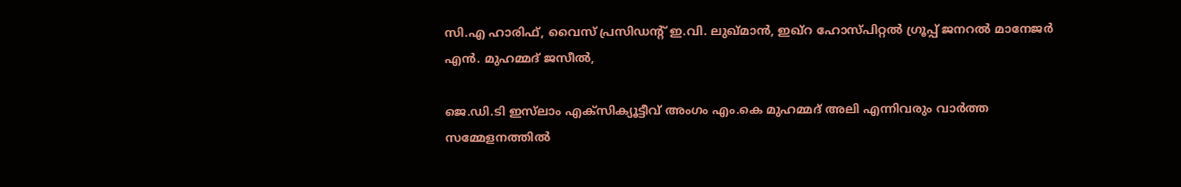സി.എ ഹാരിഫ്, വൈസ് പ്രസിഡന്റ് ഇ.വി. ലുഖ്‌മാൻ, ഇഖ്റ ഹോസ്പിറ്റൽ ഗ്രൂപ്പ് ജനറൽ മാനേജർ എൻ. മുഹമ്മദ് ജസീൽ,

ജെ.ഡി.ടി ഇസ്‍ലാം എക്സിക്യൂട്ടീവ് അംഗം എം.കെ മുഹമ്മദ് അലി എന്നിവരും വാർത്ത സമ്മേളനത്തിൽ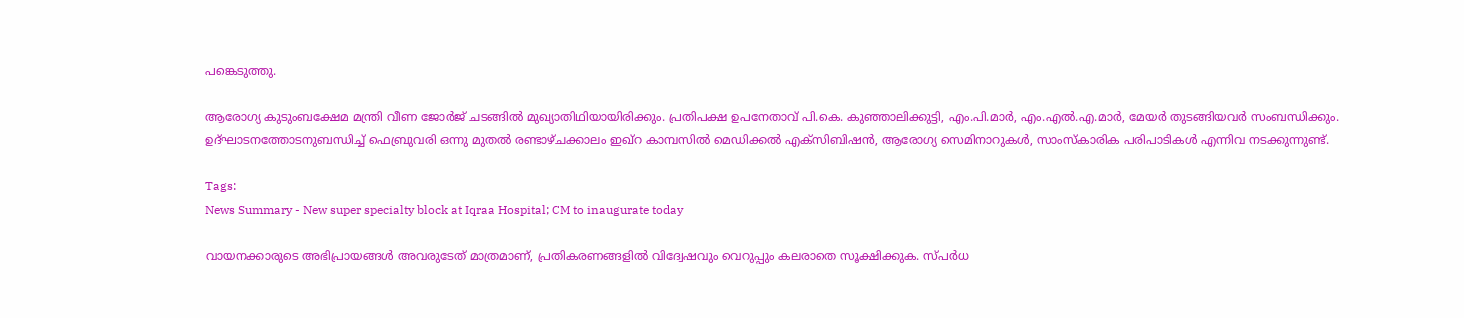പങ്കെടുത്തു.

ആരോഗ്യ കുടുംബക്ഷേമ മന്ത്രി വീണ ജോര്‍ജ് ചടങ്ങിൽ മുഖ്യാതിഥിയായിരിക്കും. പ്രതിപക്ഷ ഉപനേതാവ് പി.കെ. കുഞ്ഞാലിക്കുട്ടി, എം.പി.മാർ, എം.എൽ.എ.മാർ, മേയർ തുടങ്ങിയവർ സംബന്ധിക്കും. ഉദ്ഘാടനത്തോടനുബന്ധിച്ച് ഫെബ്രുവരി ഒന്നു മുതൽ രണ്ടാഴ്ചക്കാലം ഇഖ്റ കാമ്പസിൽ മെഡിക്കൽ എക്സിബിഷൻ, ആരോഗ്യ സെമിനാറുകൾ, സാംസ്‌കാരിക പരിപാടികൾ എന്നിവ നടക്കുന്നുണ്ട്.

Tags:
News Summary - New super specialty block at Iqraa Hospital; CM to inaugurate today

വായനക്കാരുടെ അഭിപ്രായങ്ങള്‍ അവരുടേത് മാത്രമാണ്, പ്രതികരണങ്ങളിൽ വിദ്വേഷവും വെറുപ്പും കലരാതെ സൂക്ഷിക്കുക. സ്പർധ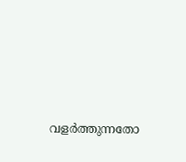വളർത്തുന്നതോ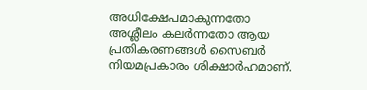അധിക്ഷേപമാകുന്നതോ അശ്ലീലം കലർന്നതോ ആയ പ്രതികരണങ്ങൾ സൈബർ നിയമപ്രകാരം ശിക്ഷാർഹമാണ്.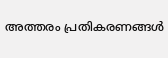അത്തരം പ്രതികരണങ്ങൾ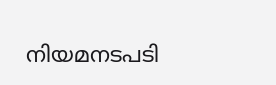നിയമനടപടി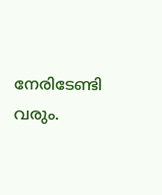നേരിടേണ്ടി വരും.